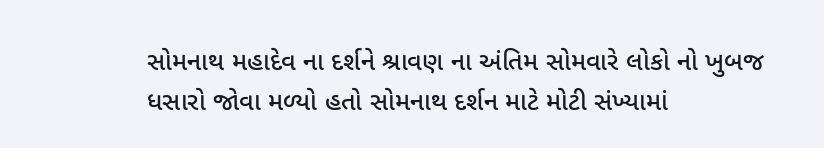સોમનાથ મહાદેવ ના દર્શને શ્રાવણ ના અંતિમ સોમવારે લોકો નો ખુબજ ધસારો જોવા મળ્યો હતો સોમનાથ દર્શન માટે મોટી સંખ્યામાં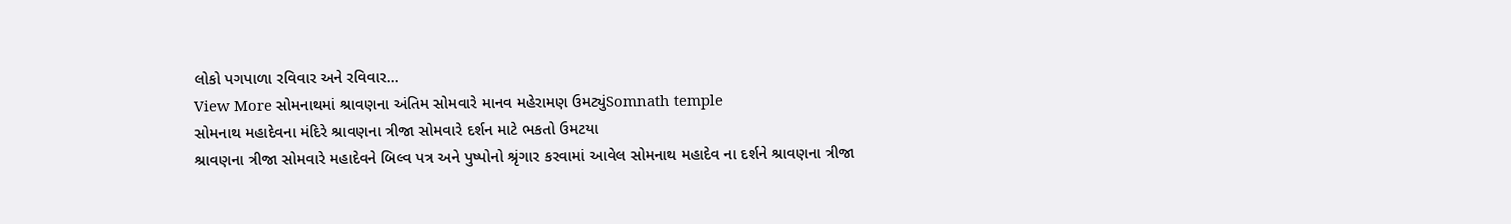લોકો પગપાળા રવિવાર અને રવિવાર…
View More સોમનાથમાં શ્રાવણના અંતિમ સોમવારે માનવ મહેરામણ ઉમટ્યુંSomnath temple
સોમનાથ મહાદેવના મંદિરે શ્રાવણના ત્રીજા સોમવારે દર્શન માટે ભકતો ઉમટયા
શ્રાવણના ત્રીજા સોમવારે મહાદેવને બિલ્વ પત્ર અને પુષ્પોનો શ્રૃંગાર કરવામાં આવેલ સોમનાથ મહાદેવ ના દર્શને શ્રાવણના ત્રીજા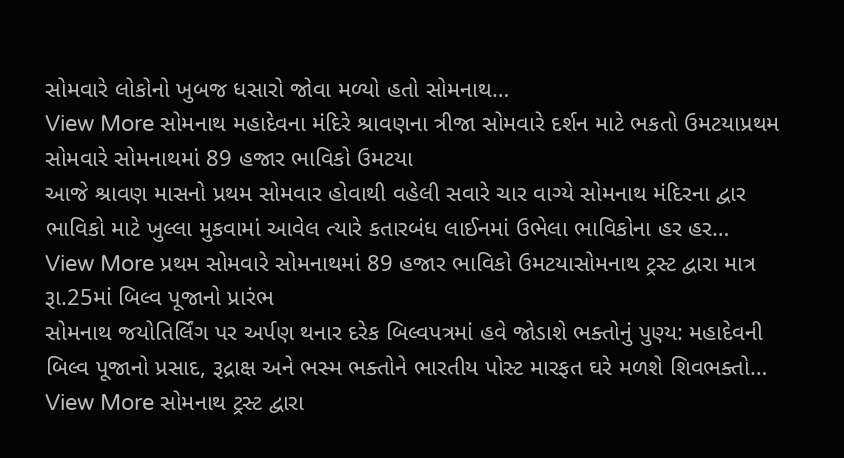સોમવારે લોકોનો ખુબજ ધસારો જોવા મળ્યો હતો સોમનાથ…
View More સોમનાથ મહાદેવના મંદિરે શ્રાવણના ત્રીજા સોમવારે દર્શન માટે ભકતો ઉમટયાપ્રથમ સોમવારે સોમનાથમાં 89 હજાર ભાવિકો ઉમટયા
આજે શ્રાવણ માસનો પ્રથમ સોમવાર હોવાથી વહેલી સવારે ચાર વાગ્યે સોમનાથ મંદિરના દ્વાર ભાવિકો માટે ખુલ્લા મુકવામાં આવેલ ત્યારે કતારબંધ લાઈનમાં ઉભેલા ભાવિકોના હર હર…
View More પ્રથમ સોમવારે સોમનાથમાં 89 હજાર ભાવિકો ઉમટયાસોમનાથ ટ્રસ્ટ દ્વારા માત્ર રૂા.25માં બિલ્વ પૂજાનો પ્રારંભ
સોમનાથ જયોતિર્લિંગ પર અર્પણ થનાર દરેક બિલ્વપત્રમાં હવે જોડાશે ભક્તોનું પુણ્ય: મહાદેવની બિલ્વ પૂજાનો પ્રસાદ, રૂદ્રાક્ષ અને ભસ્મ ભક્તોને ભારતીય પોસ્ટ મારફત ઘરે મળશે શિવભક્તો…
View More સોમનાથ ટ્રસ્ટ દ્વારા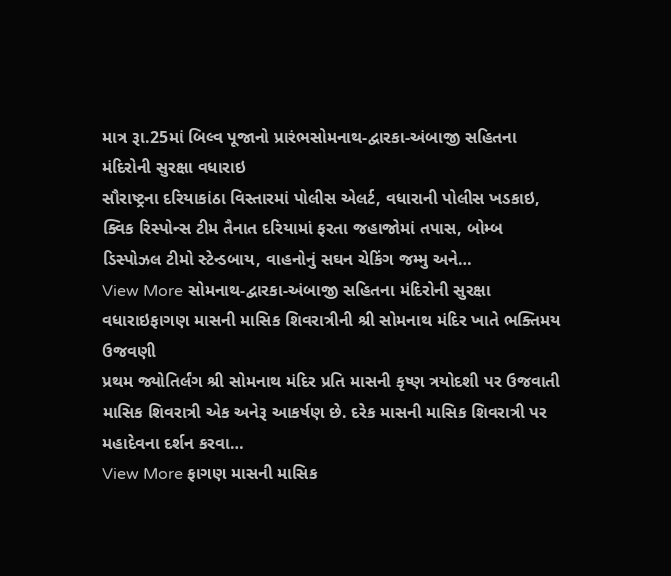માત્ર રૂા.25માં બિલ્વ પૂજાનો પ્રારંભસોમનાથ-દ્વારકા-અંબાજી સહિતના મંદિરોની સુરક્ષા વધારાઇ
સૌરાષ્ટ્રના દરિયાકાંઠા વિસ્તારમાં પોલીસ એલર્ટ, વધારાની પોલીસ ખડકાઇ, ક્વિક રિસ્પોન્સ ટીમ તૈનાત દરિયામાં ફરતા જહાજોમાં તપાસ, બોમ્બ ડિસ્પોઝલ ટીમો સ્ટેન્ડબાય, વાહનોનું સઘન ચેકિંગ જમ્મુ અને…
View More સોમનાથ-દ્વારકા-અંબાજી સહિતના મંદિરોની સુરક્ષા વધારાઇફાગણ માસની માસિક શિવરાત્રીની શ્રી સોમનાથ મંદિર ખાતે ભક્તિમય ઉજવણી
પ્રથમ જ્યોતિર્લંગ શ્રી સોમનાથ મંદિર પ્રતિ માસની કૃષ્ણ ત્રયોદશી પર ઉજવાતી માસિક શિવરાત્રી એક અનેરૂ આકર્ષણ છે. દરેક માસની માસિક શિવરાત્રી પર મહાદેવના દર્શન કરવા…
View More ફાગણ માસની માસિક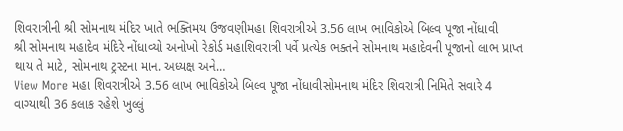શિવરાત્રીની શ્રી સોમનાથ મંદિર ખાતે ભક્તિમય ઉજવણીમહા શિવરાત્રીએ 3.56 લાખ ભાવિકોએ બિલ્વ પૂજા નોંધાવી
શ્રી સોમનાથ મહાદેવ મંદિરે નોંધાવ્યો અનોખો રેકોર્ડ મહાશિવરાત્રી પર્વે પ્રત્યેક ભક્તને સોમનાથ મહાદેવની પૂજાનો લાભ પ્રાપ્ત થાય તે માટે, સોમનાથ ટ્રસ્ટના માન. અધ્યક્ષ અને…
View More મહા શિવરાત્રીએ 3.56 લાખ ભાવિકોએ બિલ્વ પૂજા નોંધાવીસોમનાથ મંદિર શિવરાત્રી નિમિતે સવારે 4 વાગ્યાથી 36 કલાક રહેશે ખુલ્લું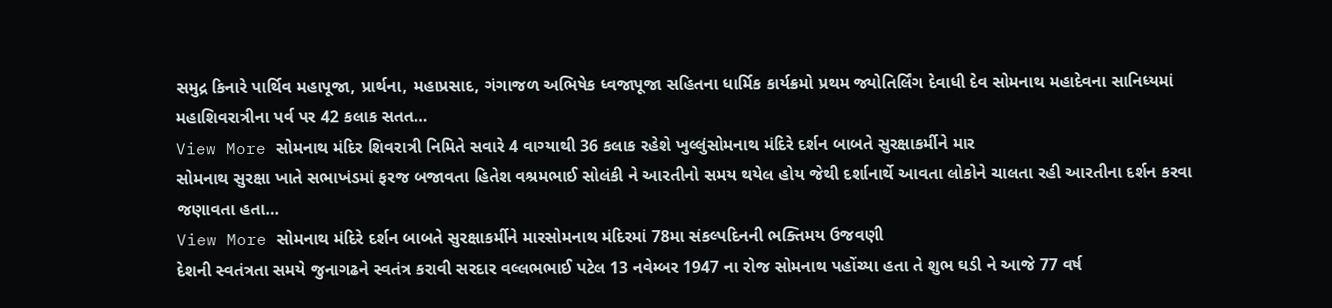સમુદ્ર કિનારે પાર્થિવ મહાપૂજા, પ્રાર્થના, મહાપ્રસાદ, ગંગાજળ અભિષેક ધ્વજાપૂજા સહિતના ધાર્મિક કાર્યક્રમો પ્રથમ જ્યોતિર્લિંગ દેવાધી દેવ સોમનાથ મહાદેવના સાનિધ્યમાં મહાશિવરાત્રીના પર્વ પર 42 કલાક સતત…
View More સોમનાથ મંદિર શિવરાત્રી નિમિતે સવારે 4 વાગ્યાથી 36 કલાક રહેશે ખુલ્લુંસોમનાથ મંદિરે દર્શન બાબતે સુરક્ષાકર્મીને માર
સોમનાથ સુરક્ષા ખાતે સભાખંડમાં ફરજ બજાવતા હિતેશ વશ્રમભાઈ સોલંકી ને આરતીનો સમય થયેલ હોય જેથી દર્શાનાર્થે આવતા લોકોને ચાલતા રહી આરતીના દર્શન કરવા જણાવતા હતા…
View More સોમનાથ મંદિરે દર્શન બાબતે સુરક્ષાકર્મીને મારસોમનાથ મંદિરમાં 78મા સંકલ્પદિનની ભક્તિમય ઉજવણી
દેશની સ્વતંત્રતા સમયે જુનાગઢને સ્વતંત્ર કરાવી સરદાર વલ્લભભાઈ પટેલ 13 નવેમ્બર 1947 ના રોજ સોમનાથ પહોંચ્યા હતા તે શુભ ઘડી ને આજે 77 વર્ષ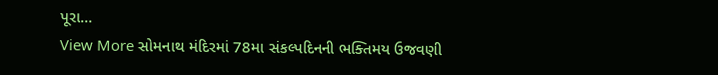પૂરા…
View More સોમનાથ મંદિરમાં 78મા સંકલ્પદિનની ભક્તિમય ઉજવણી